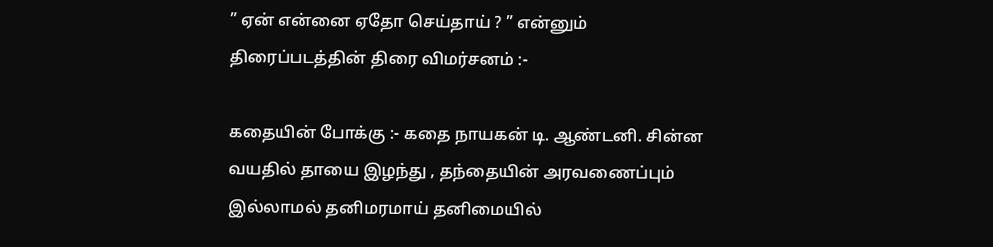” ஏன் என்னை ஏதோ செய்தாய் ? ” என்னும் திரைப்படத்தின் திரை விமர்சனம் :-

கதையின் போக்கு :- கதை நாயகன் டி. ஆண்டனி. சின்ன வயதில் தாயை இழந்து , தந்தையின் அரவணைப்பும் இல்லாமல் தனிமரமாய் தனிமையில்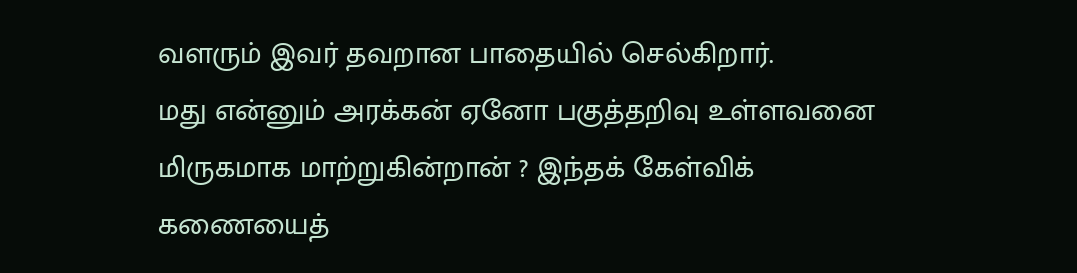வளரும் இவர் தவறான பாதையில் செல்கிறார்.
மது என்னும் அரக்கன் ஏனோ பகுத்தறிவு உள்ளவனை மிருகமாக மாற்றுகின்றான் ? இந்தக் கேள்விக் கணையைத்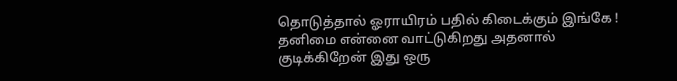தொடுத்தால் ஓராயிரம் பதில் கிடைக்கும் இங்கே ! தனிமை என்னை வாட்டுகிறது அதனால் குடிக்கிறேன் இது ஒரு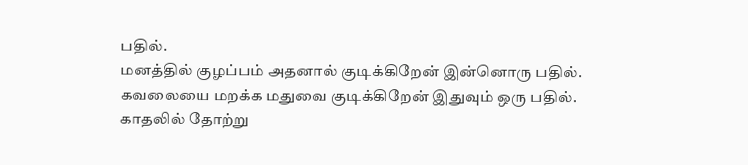பதில்.
மனத்தில் குழப்பம் அதனால் குடிக்கிறேன் இன்னொரு பதில்.
கவலையை மறக்க மதுவை குடிக்கிறேன் இதுவும் ஒரு பதில்.
காதலில் தோற்று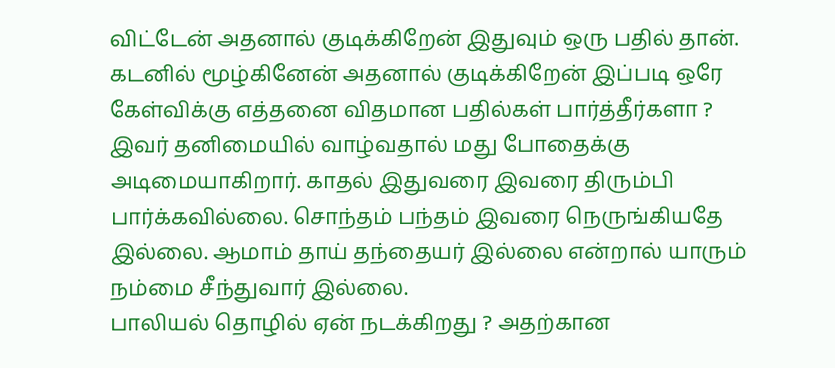விட்டேன் அதனால் குடிக்கிறேன் இதுவும் ஒரு பதில் தான். கடனில் மூழ்கினேன் அதனால் குடிக்கிறேன் இப்படி ஒரே கேள்விக்கு எத்தனை விதமான பதில்கள் பார்த்தீர்களா ?
இவர் தனிமையில் வாழ்வதால் மது போதைக்கு அடிமையாகிறார். காதல் இதுவரை இவரை திரும்பி பார்க்கவில்லை. சொந்தம் பந்தம் இவரை நெருங்கியதே இல்லை. ஆமாம் தாய் தந்தையர் இல்லை என்றால் யாரும் நம்மை சீந்துவார் இல்லை.
பாலியல் தொழில் ஏன் நடக்கிறது ? அதற்கான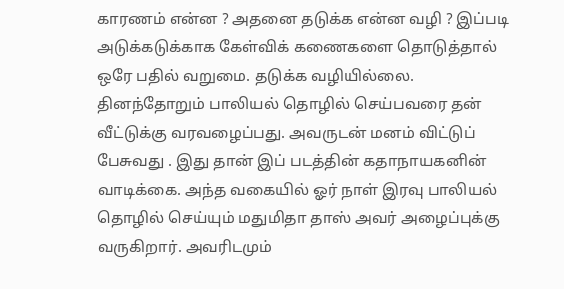காரணம் என்ன ? அதனை தடுக்க என்ன வழி ? இப்படி அடுக்கடுக்காக கேள்விக் கணைகளை தொடுத்தால் ஒரே பதில் வறுமை. தடுக்க வழியில்லை.
தினந்தோறும் பாலியல் தொழில் செய்பவரை தன் வீட்டுக்கு வரவழைப்பது. அவருடன் மனம் விட்டுப் பேசுவது . இது தான் இப் படத்தின் கதாநாயகனின் வாடிக்கை. அந்த வகையில் ஓர் நாள் இரவு பாலியல் தொழில் செய்யும் மதுமிதா தாஸ் அவர் அழைப்புக்கு வருகிறார். அவரிடமும்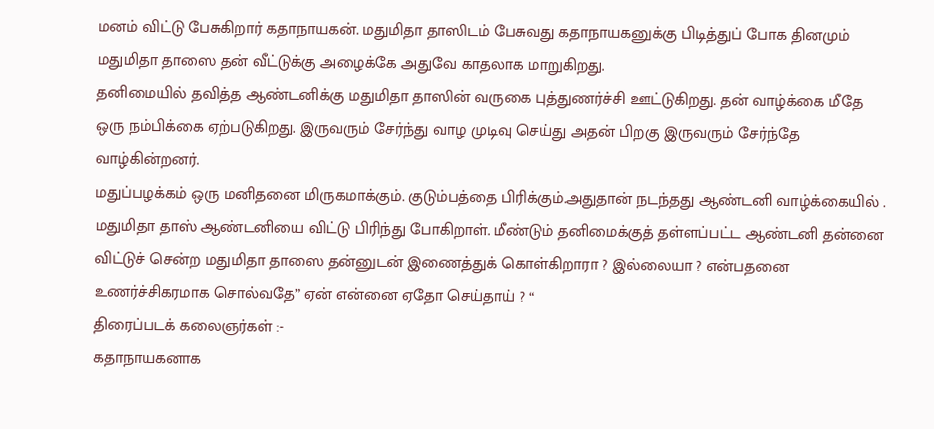மனம் விட்டு பேசுகிறார் கதாநாயகன். மதுமிதா தாஸிடம் பேசுவது கதாநாயகனுக்கு பிடித்துப் போக தினமும் மதுமிதா தாஸை தன் வீட்டுக்கு அழைக்கே அதுவே காதலாக மாறுகிறது.
தனிமையில் தவித்த ஆண்டனிக்கு மதுமிதா தாஸின் வருகை புத்துணர்ச்சி ஊட்டுகிறது. தன் வாழ்க்கை மீதே ஒரு நம்பிக்கை ஏற்படுகிறது. இருவரும் சேர்ந்து வாழ முடிவு செய்து அதன் பிறகு இருவரும் சேர்ந்தே வாழ்கின்றனர்.
மதுப்பழக்கம் ஒரு மனிதனை மிருகமாக்கும். குடும்பத்தை பிரிக்கும்.அதுதான் நடந்தது ஆண்டனி வாழ்க்கையில் .
மதுமிதா தாஸ் ஆண்டனியை விட்டு பிரிந்து போகிறாள். மீண்டும் தனிமைக்குத் தள்ளப்பட்ட ஆண்டனி தன்னை விட்டுச் சென்ற மதுமிதா தாஸை தன்னுடன் இணைத்துக் கொள்கிறாரா ? இல்லையா ? என்பதனை உணர்ச்சிகரமாக சொல்வதே” ஏன் என்னை ஏதோ செய்தாய் ? “
திரைப்படக் கலைஞர்கள் :-
கதாநாயகனாக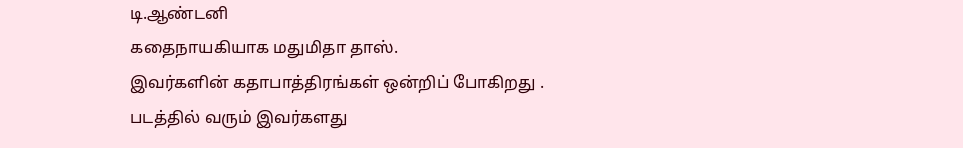டி.ஆண்டனி
கதைநாயகியாக மதுமிதா தாஸ்.
இவர்களின் கதாபாத்திரங்கள் ஒன்றிப் போகிறது .
படத்தில் வரும் இவர்களது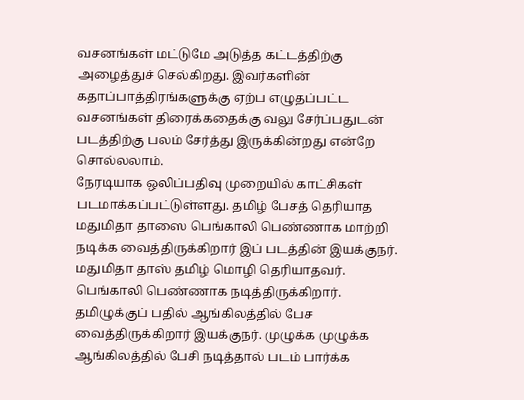வசனங்கள் மட்டுமே அடுத்த கட்டத்திற்கு அழைத்துச் செல்கிறது. இவர்களின் கதாப்பாத்திரங்களுக்கு ஏற்ப எழுதப்பட்ட வசனங்கள் திரைக்கதைக்கு வலு சேர்ப்பதுடன் படத்திற்கு பலம் சேர்த்து இருக்கின்றது என்றே சொல்லலாம்.
நேரடியாக ஒலிப்பதிவு முறையில் காட்சிகள் படமாக்கப்பட்டுள்ளது. தமிழ் பேசத் தெரியாத மதுமிதா தாஸை பெங்காலி பெண்ணாக மாற்றி நடிக்க வைத்திருக்கிறார் இப் படத்தின் இயக்குநர்.
மதுமிதா தாஸ் தமிழ் மொழி தெரியாதவர். பெங்காலி பெண்ணாக நடித்திருக்கிறார். தமிழுக்குப் பதில் ஆங்கிலத்தில் பேச வைத்திருக்கிறார் இயக்குநர். முழுக்க முழுக்க ஆங்கிலத்தில் பேசி நடித்தால் படம் பார்க்க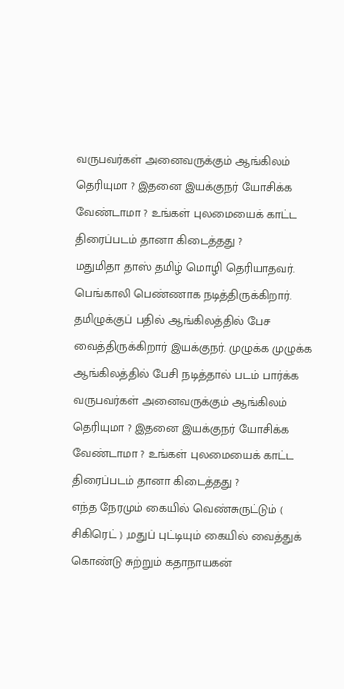வருபவர்கள் அனைவருக்கும் ஆங்கிலம் தெரியுமா ? இதனை இயக்குநர் யோசிக்க வேண்டாமா ? உங்கள் புலமையைக் காட்ட திரைப்படம் தானா கிடைத்தது ?
மதுமிதா தாஸ் தமிழ் மொழி தெரியாதவர். பெங்காலி பெண்ணாக நடித்திருக்கிறார். தமிழுக்குப் பதில் ஆங்கிலத்தில் பேச வைத்திருக்கிறார் இயக்குநர். முழுக்க முழுக்க ஆங்கிலத்தில் பேசி நடித்தால் படம் பார்க்க வருபவர்கள் அனைவருக்கும் ஆங்கிலம் தெரியுமா ? இதனை இயக்குநர் யோசிக்க வேண்டாமா ? உங்கள் புலமையைக் காட்ட திரைப்படம் தானா கிடைத்தது ?
எந்த நேரமும் கையில் வெண்சுருட்டும் ( சிகிரெட் ) ,மதுப் புட்டியும் கையில் வைத்துக் கொண்டு சுற்றும் கதாநாயகன்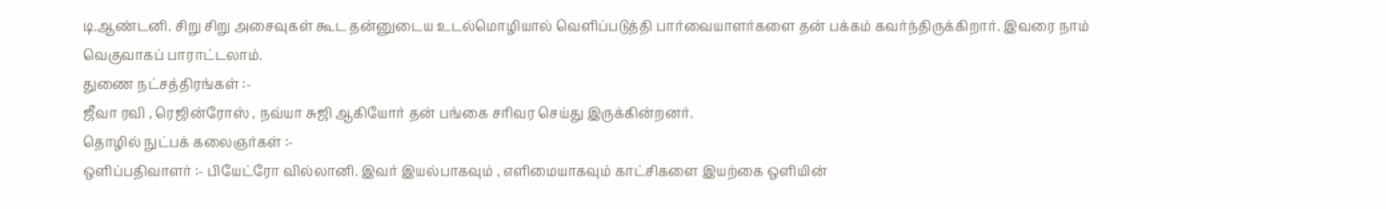டி.ஆண்டனி. சிறு சிறு அசைவுகள் கூட தன்னுடைய உடல்மொழியால் வெளிப்படுத்தி பார்வையாளர்களை தன் பக்கம் கவர்ந்திருக்கிறார். இவரை நாம் வெகுவாகப் பாராட்டலாம்.
துணை நட்சத்திரங்கள் :-
ஜீவா ரவி , ரெஜின்ரோஸ் , நவ்யா சுஜி ஆகியோர் தன் பங்கை சரிவர செய்து இருக்கின்றனர்.
தொழில் நுட்பக் கலைஞர்கள் :-
ஒளிப்பதிவாளர் :- பியேட்ரோ வில்லானி. இவர் இயல்பாகவும் , எளிமையாகவும் காட்சிகளை இயற்கை ஒளியின்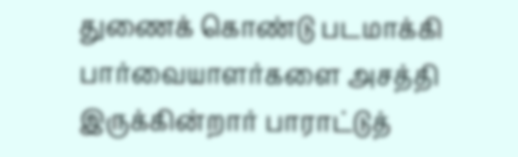துணைக் கொண்டு படமாக்கி பார்வையாளர்களை அசத்தி இருக்கின்றார் பாராட்டுத்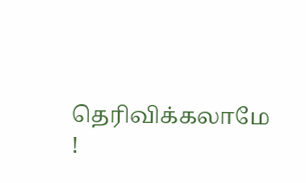தெரிவிக்கலாமே !